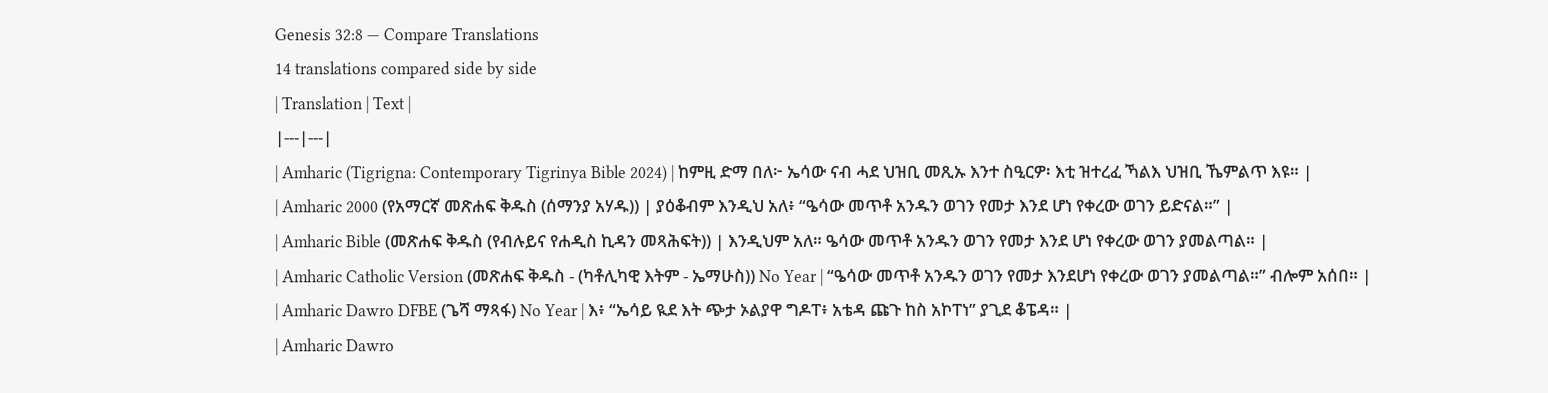Genesis 32:8 — Compare Translations
14 translations compared side by side
| Translation | Text |
|---|---|
| Amharic (Tigrigna: Contemporary Tigrinya Bible 2024) | ከምዚ ድማ በለ፦ ኤሳው ናብ ሓደ ህዝቢ መጺኡ እንተ ስዒርዎ፡ እቲ ዝተረፈ ኻልእ ህዝቢ ኼምልጥ እዩ። |
| Amharic 2000 (የአማርኛ መጽሐፍ ቅዱስ (ሰማንያ አሃዱ)) | ያዕቆብም እንዲህ አለ፥ “ዔሳው መጥቶ አንዱን ወገን የመታ እንደ ሆነ የቀረው ወገን ይድናል።” |
| Amharic Bible (መጽሐፍ ቅዱስ (የብሉይና የሐዲስ ኪዳን መጻሕፍት)) | እንዲህም አለ። ዔሳው መጥቶ አንዱን ወገን የመታ እንደ ሆነ የቀረው ወገን ያመልጣል። |
| Amharic Catholic Version (መጽሐፍ ቅዱስ - (ካቶሊካዊ እትም - ኤማሁስ)) No Year | “ዔሳው መጥቶ አንዱን ወገን የመታ እንደሆነ የቀረው ወገን ያመልጣል።” ብሎም አሰበ። |
| Amharic Dawro DFBE (ጌሻ ማጻፋ) No Year | እ፥ “ኤሳይ ዪደ እት ጭታ ኦልያዋ ግዶፐ፥ አቴዳ ጩጉ ከስ አኮፐነ” ያጊደ ቆፔዳ። |
| Amharic Dawro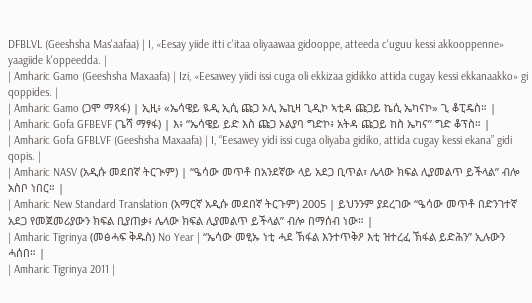DFBLVL (Geeshsha Mas'aafaa) | I, «Eesay yiide itti c'itaa oliyaawaa gidooppe, atteeda c'uguu kessi akkooppenne» yaagiide k'oppeedda. |
| Amharic Gamo (Geeshsha Maxaafa) | Izi, «Eesawey yiidi issi cuga oli ekkizaa gidikko attida cugay kessi ekkanaakko» gi qoppides. |
| Amharic Gamo (ጋሞ ማጻፋ) | ኢዚ፥ «ኤሳዌይ ዪዲ ኢሲ ጩጋ ኦሊ ኤኪዛ ጊዲኮ ኣቲዳ ጩጋይ ኬሲ ኤካናኮ» ጊ ቆፒዴስ። |
| Amharic Gofa GFBEVF (ጌሻ ማፃፋ) | እ፥ “ኤሳዌይ ይድ እስ ጩጋ ኦልያባ ግድኮ፥ አትዳ ጩጋይ ከስ ኤካና” ግድ ቆፕስ። |
| Amharic Gofa GFBLVF (Geeshsha Maxaafa) | I, “Eesawey yidi issi cuga oliyaba gidiko, attida cugay kessi ekana” gidi qopis. |
| Amharic NASV (አዲሱ መደበኛ ትርጒም) | “ዔሳው መጥቶ በአንደኛው ላይ አደጋ ቢጥል፣ ሌላው ክፍል ሊያመልጥ ይችላል” ብሎ አስቦ ነበር። |
| Amharic New Standard Translation (አማርኛ አዲሱ መደበኛ ትርጉም) 2005 | ይህንንም ያደረገው “ዔሳው መጥቶ በድንገተኛ አደጋ የመጀመሪያውን ክፍል ቢያጠቃ፥ ሌላው ክፍል ሊያመልጥ ይችላል” ብሎ በማሰብ ነው። |
| Amharic Tigrinya (መፅሓፍ ቅዱስ) No Year | “ኤሳው መፂኡ ነቲ ሓደ ኽፋል እንተጥቅዖ እቲ ዝተረፈ ኽፋል ይድሕን” ኢሉውን ሓሰበ። |
| Amharic Tigrinya 2011 |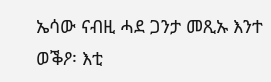ኤሳው ናብዚ ሓደ ጋንታ መጺኡ እንተ ወቕዖ፡ እቲ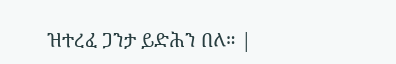ዝተረፈ ጋንታ ይድሕን በለ። |